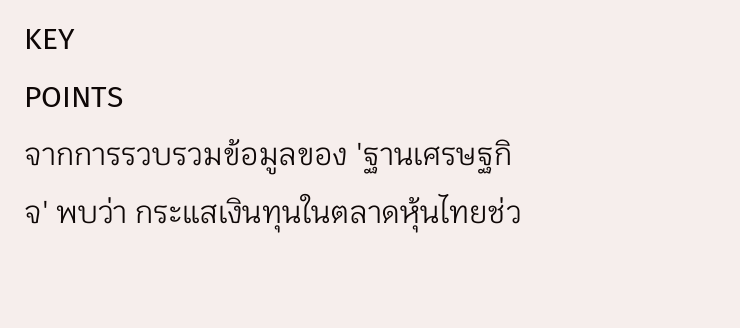KEY
POINTS
จากการรวบรวมข้อมูลของ 'ฐานเศรษฐกิจ' พบว่า กระแสเงินทุนในตลาดหุ้นไทยช่ว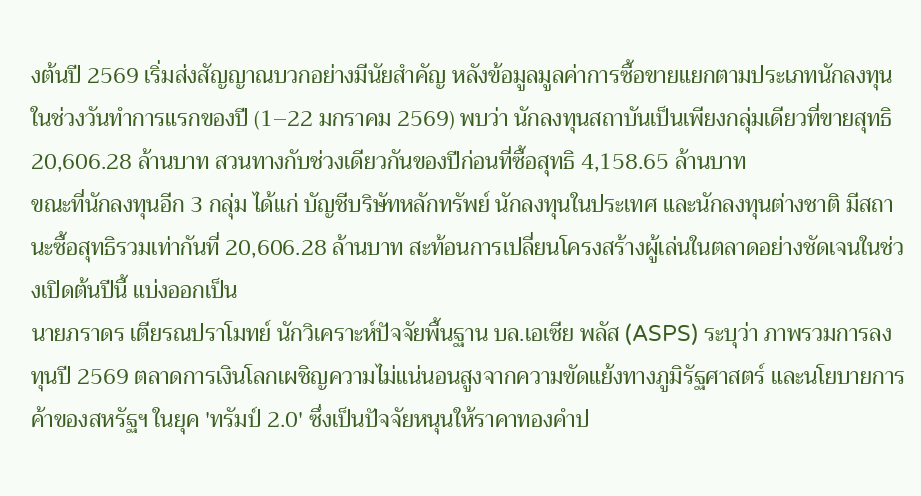งต้นปี 2569 เริ่มส่งสัญญาณบวกอย่างมีนัยสำคัญ หลังข้อมูลมูลค่าการซื้อขายแยกตามประเภทนักลงทุนในช่วงวันทำการแรกของปี (1–22 มกราคม 2569) พบว่า นักลงทุนสถาบันเป็นเพียงกลุ่มเดียวที่ขายสุทธิ 20,606.28 ล้านบาท สวนทางกับช่วงเดียวกันของปีก่อนที่ซื้อสุทธิ 4,158.65 ล้านบาท
ขณะที่นักลงทุนอีก 3 กลุ่ม ได้แก่ บัญชีบริษัทหลักทรัพย์ นักลงทุนในประเทศ และนักลงทุนต่างชาติ มีสถานะซื้อสุทธิรวมเท่ากันที่ 20,606.28 ล้านบาท สะท้อนการเปลี่ยนโครงสร้างผู้เล่นในตลาดอย่างชัดเจนในช่วงเปิดต้นปีนี้ แบ่งออกเป็น
นายภราดร เตียรณปราโมทย์ นักวิเคราะห์ปัจจัยพื้นฐาน บล.เอเซีย พลัส (ASPS) ระบุว่า ภาพรวมการลงทุนปี 2569 ตลาดการเงินโลกเผชิญความไม่แน่นอนสูงจากความขัดแย้งทางภูมิรัฐศาสตร์ และนโยบายการค้าของสหรัฐฯ ในยุค 'ทรัมป์ 2.0' ซึ่งเป็นปัจจัยหนุนให้ราคาทองคำป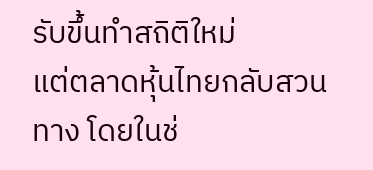รับขึ้นทำสถิติใหม่
แต่ตลาดหุ้นไทยกลับสวนทาง โดยในช่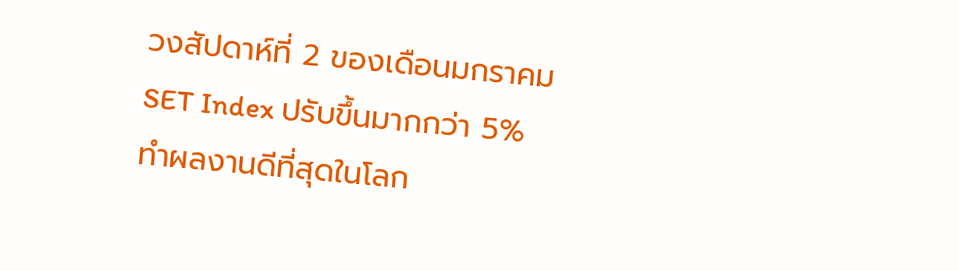วงสัปดาห์ที่ 2 ของเดือนมกราคม SET Index ปรับขึ้นมากกว่า 5% ทำผลงานดีที่สุดในโลก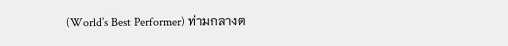(World’s Best Performer) ท่ามกลางต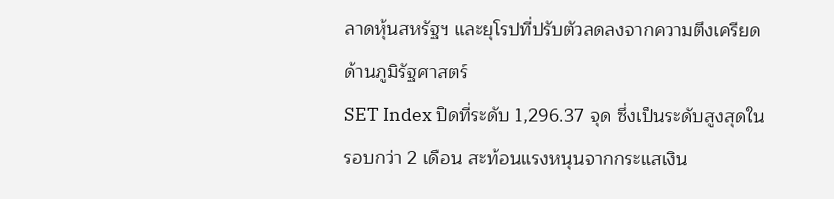ลาดหุ้นสหรัฐฯ และยุโรปที่ปรับตัวลดลงจากความตึงเครียดด้านภูมิรัฐศาสตร์
SET Index ปิดที่ระดับ 1,296.37 จุด ซึ่งเป็นระดับสูงสุดในรอบกว่า 2 เดือน สะท้อนแรงหนุนจากกระแสเงิน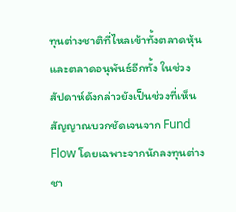ทุนต่างชาติที่ไหลเข้าทั้งตลาดหุ้นและตลาดอนุพันธ์อีกทั้ง ในช่วงสัปดาห์ดังกล่าวยังเป็นช่วงที่เห็นสัญญาณบวกชัดเจนจาก Fund Flow โดยเฉพาะจากนักลงทุนต่างชา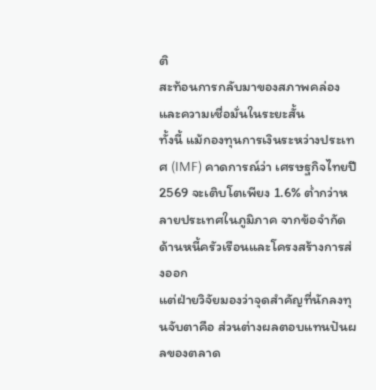ติ
สะท้อนการกลับมาของสภาพคล่องและความเชื่อมั่นในระยะสั้น
ทั้งนี้ แม้กองทุนการเงินระหว่างประเทศ (IMF) คาดการณ์ว่า เศรษฐกิจไทยปี 2569 จะเติบโตเพียง 1.6% ต่ำกว่าหลายประเทศในภูมิภาค จากข้อจำกัดด้านหนี้ครัวเรือนและโครงสร้างการส่งออก
แต่ฝ่ายวิจัยมองว่าจุดสำคัญที่นักลงทุนจับตาคือ ส่วนต่างผลตอบแทนปันผลของตลาด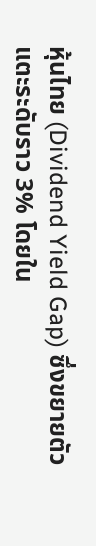หุ้นไทย (Dividend Yield Gap) ซึ่งขยายตัวแตะระดับราว 3% โดยใน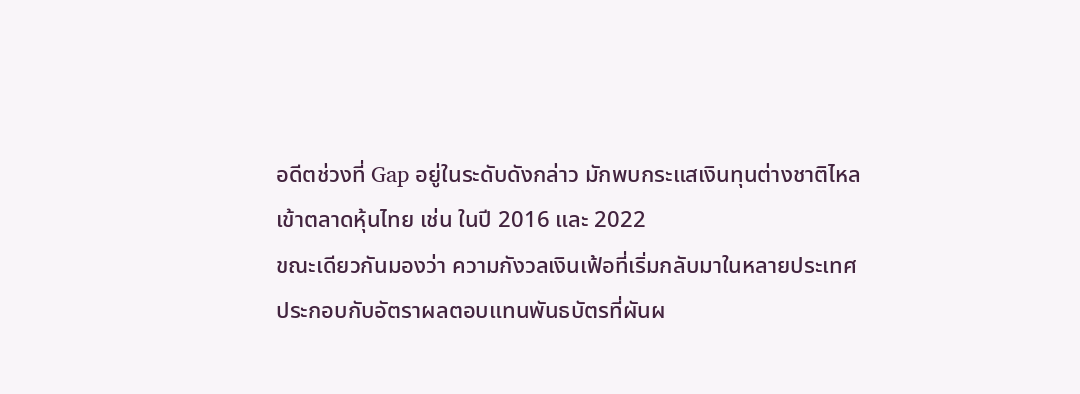อดีตช่วงที่ Gap อยู่ในระดับดังกล่าว มักพบกระแสเงินทุนต่างชาติไหลเข้าตลาดหุ้นไทย เช่น ในปี 2016 และ 2022
ขณะเดียวกันมองว่า ความกังวลเงินเฟ้อที่เริ่มกลับมาในหลายประเทศ ประกอบกับอัตราผลตอบแทนพันธบัตรที่ผันผ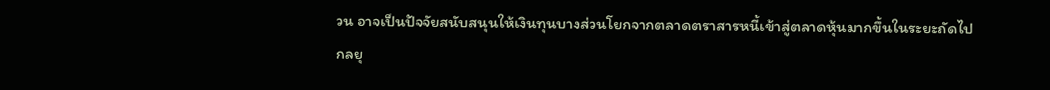วน อาจเป็นปัจจัยสนับสนุนให้เงินทุนบางส่วนโยกจากตลาดตราสารหนี้เข้าสู่ตลาดหุ้นมากขึ้นในระยะถัดไป
กลยุ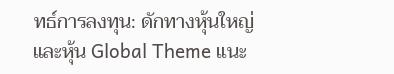ทธ์การลงทุน: ดักทางหุ้นใหญ่และหุ้น Global Theme แนะ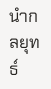นำกลยุทธ์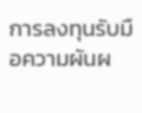การลงทุนรับมือความผันผ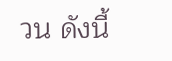วน ดังนี้